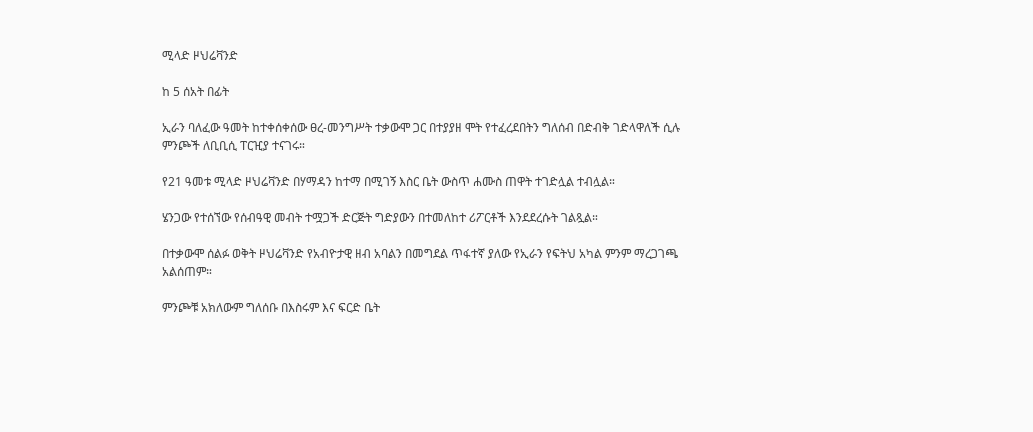ሚላድ ዞህሬቫንድ

ከ 5 ሰአት በፊት

ኢራን ባለፈው ዓመት ከተቀሰቀሰው ፀረ-መንግሥት ተቃውሞ ጋር በተያያዘ ሞት የተፈረደበትን ግለሰብ በድብቅ ገድላዋለች ሲሉ ምንጮች ለቢቢሲ ፐርዢያ ተናገሩ።

የ21 ዓመቱ ሚላድ ዞህሬቫንድ በሃማዳን ከተማ በሚገኝ እስር ቤት ውስጥ ሐሙስ ጠዋት ተገድሏል ተብሏል።

ሄንጋው የተሰኘው የሰብዓዊ መብት ተሟጋች ድርጅት ግድያውን በተመለከተ ሪፖርቶች እንደደረሱት ገልጿል።

በተቃውሞ ሰልፉ ወቅት ዞህሬቫንድ የአብዮታዊ ዘብ አባልን በመግደል ጥፋተኛ ያለው የኢራን የፍትህ አካል ምንም ማረጋገጫ አልሰጠም።

ምንጮቹ አክለውም ግለሰቡ በእስሩም እና ፍርድ ቤት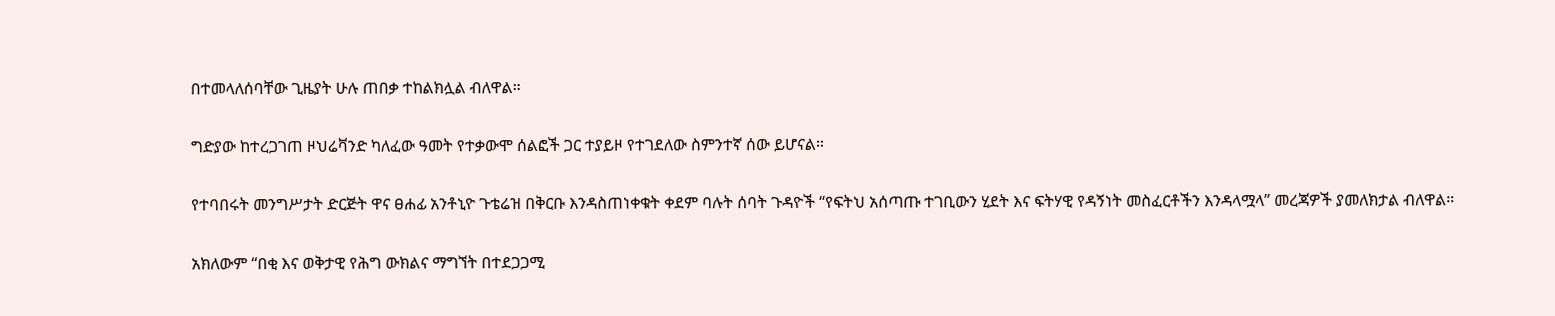በተመላለሰባቸው ጊዜያት ሁሉ ጠበቃ ተከልክሏል ብለዋል።

ግድያው ከተረጋገጠ ዞህሬቫንድ ካለፈው ዓመት የተቃውሞ ሰልፎች ጋር ተያይዞ የተገደለው ስምንተኛ ሰው ይሆናል።

የተባበሩት መንግሥታት ድርጅት ዋና ፀሐፊ አንቶኒዮ ጉቴሬዝ በቅርቡ እንዳስጠነቀቁት ቀደም ባሉት ሰባት ጉዳዮች “የፍትህ አሰጣጡ ተገቢውን ሂደት እና ፍትሃዊ የዳኝነት መስፈርቶችን እንዳላሟላ” መረጃዎች ያመለክታል ብለዋል።

አክለውም “በቂ እና ወቅታዊ የሕግ ውክልና ማግኘት በተደጋጋሚ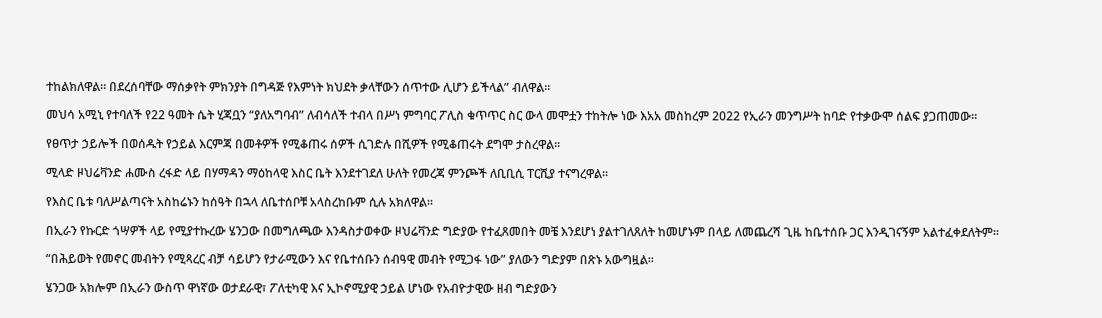ተከልክለዋል። በደረሰባቸው ማሰቃየት ምክንያት በግዳጅ የእምነት ክህደት ቃላቸውን ሰጥተው ሊሆን ይችላል” ብለዋል።

መህሳ አሚኒ የተባለች የ22 ዓመት ሴት ሂጃቧን “ያለአግባብ” ለብሳለች ተብላ በሥነ ምግባር ፖሊስ ቁጥጥር ስር ውላ መሞቷን ተከትሎ ነው እአአ መስከረም 2022 የኢራን መንግሥት ከባድ የተቃውሞ ሰልፍ ያጋጠመው።

የፀጥታ ኃይሎች በወሰዱት የኃይል እርምጃ በመቶዎች የሚቆጠሩ ሰዎች ሲገድሉ በሺዎች የሚቆጠሩት ደግሞ ታስረዋል።

ሚላድ ዞህሬቫንድ ሐሙስ ረፋድ ላይ በሃማዳን ማዕከላዊ እስር ቤት እንደተገደለ ሁለት የመረጃ ምንጮች ለቢቢሲ ፐርሺያ ተናግረዋል።

የእስር ቤቱ ባለሥልጣናት አስከሬኑን ከሰዓት በኋላ ለቤተሰቦቹ አላስረከቡም ሲሉ አክለዋል።

በኢራን የኩርድ ጎሣዎች ላይ የሚያተኩረው ሄንጋው በመግለጫው እንዳስታወቀው ዞህሬቫንድ ግድያው የተፈጸመበት መቼ እንደሆነ ያልተገለጸለት ከመሆኑም በላይ ለመጨረሻ ጊዜ ከቤተሰቡ ጋር እንዲገናኝም አልተፈቀደለትም።

“በሕይወት የመኖር መብትን የሚጻረር ብቻ ሳይሆን የታራሚውን እና የቤተሰቡን ሰብዓዊ መብት የሚጋፋ ነው” ያለውን ግድያም በጽኑ አውግዟል።

ሄንጋው አክሎም በኢራን ውስጥ ዋነኛው ወታደራዊ፣ ፖለቲካዊ እና ኢኮኖሚያዊ ኃይል ሆነው የአብዮታዊው ዘብ ግድያውን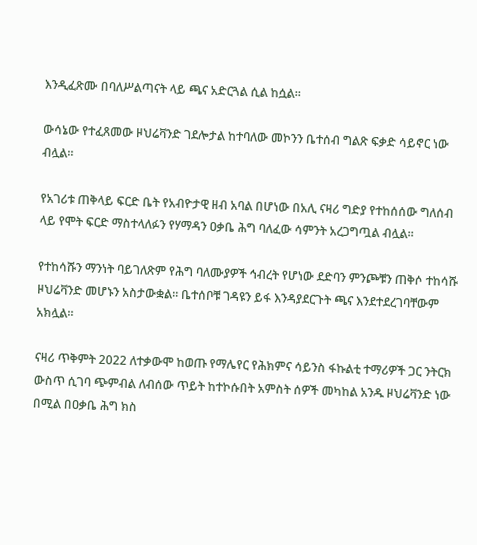እንዲፈጽሙ በባለሥልጣናት ላይ ጫና አድርጓል ሲል ከሷል።

ውሳኔው የተፈጸመው ዞህሬቫንድ ገደሎታል ከተባለው መኮንን ቤተሰብ ግልጽ ፍቃድ ሳይኖር ነው ብሏል።

የአገሪቱ ጠቅላይ ፍርድ ቤት የአብዮታዊ ዘብ አባል በሆነው በአሊ ናዛሪ ግድያ የተከሰሰው ግለሰብ ላይ የሞት ፍርድ ማስተላለፉን የሃማዳን ዐቃቤ ሕግ ባለፈው ሳምንት አረጋግጧል ብሏል።

የተከሳሹን ማንነት ባይገለጽም የሕግ ባለሙያዎች ኅብረት የሆነው ደድባን ምንጮቹን ጠቅሶ ተከሳሹ ዞህሬቫንድ መሆኑን አስታውቋል። ቤተሰቦቹ ገዳዩን ይፋ እንዳያደርጉት ጫና እንደተደረገባቸውም አክሏል።

ናዛሪ ጥቅምት 2022 ለተቃውሞ ከወጡ የማሌየር የሕክምና ሳይንስ ፋኩልቲ ተማሪዎች ጋር ንትርክ ውስጥ ሲገባ ጭምብል ለብሰው ጥይት ከተኮሱበት አምስት ሰዎች መካከል አንዱ ዞህሬቫንድ ነው በሚል በዐቃቤ ሕግ ክስ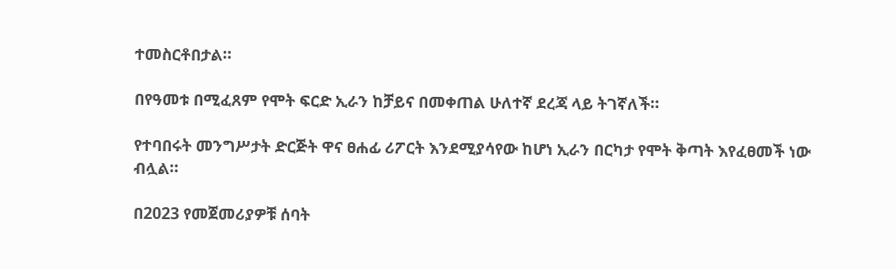ተመስርቶበታል።

በየዓመቱ በሚፈጸም የሞት ፍርድ ኢራን ከቻይና በመቀጠል ሁለተኛ ደረጃ ላይ ትገኛለች።

የተባበሩት መንግሥታት ድርጅት ዋና ፀሐፊ ሪፖርት እንደሚያሳየው ከሆነ ኢራን በርካታ የሞት ቅጣት እየፈፀመች ነው ብሏል።

በ2023 የመጀመሪያዎቹ ሰባት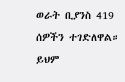ወራት ቢያንስ 419 ሰዎችን ተገድለዋል። ይህም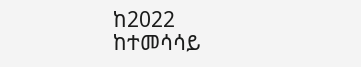ከ2022 ከተመሳሳይ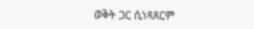ወቅት ጋር ሲነጻጸርም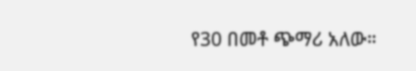የ30 በመቶ ጭማሪ አለው።